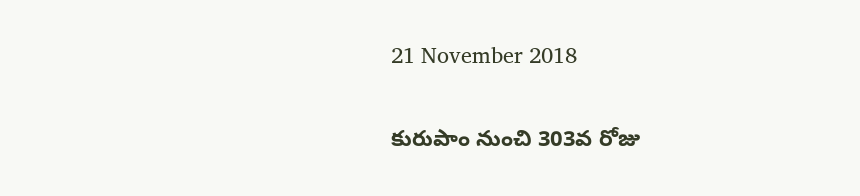21 November 2018

కురుపాం నుంచి 303వ రోజు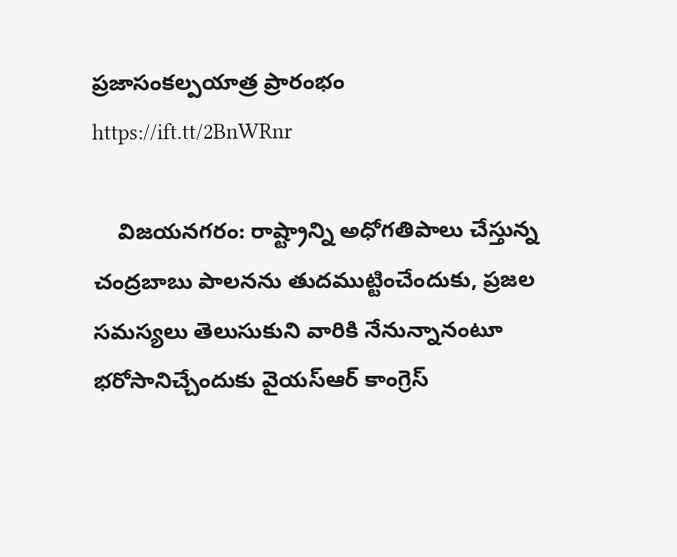ప్రజాసంకల్పయాత్ర ప్రారంభం https://ift.tt/2BnWRnr

    విజయనగరం: రాష్ట్రాన్ని అధోగతిపాలు చేస్తున్న చంద్రబాబు పాలనను తుదముట్టించేందుకు, ప్రజల సమస్యలు తెలుసుకుని వారికి నేనున్నానంటూ భరోసానిచ్చేందుకు వైయ‌స్ఆర్‌ కాంగ్రెస్‌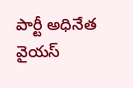పార్టీ అధినేత వైయ‌స్‌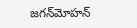జగన్‌మోహన్‌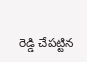రెడ్డి చేపట్టిన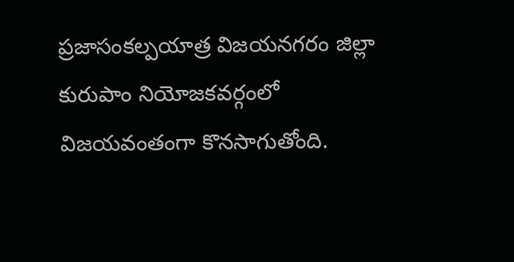ప్రజాసంకల్పయాత్ర విజయనగరం జిల్లా కురుపాం నియోజకవర్గంలో విజయవంతంగా కొనసాగుతోంది.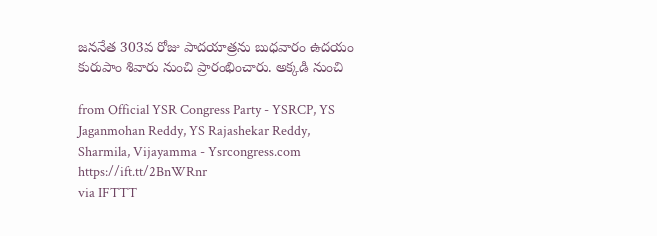జననేత 303వ రోజు పాదయాత్రను బుధవారం ఉదయం కురుపాం శివారు నుంచి ప్రారంభించారు. అక్కడి నుంచి

from Official YSR Congress Party - YSRCP, YS Jaganmohan Reddy, YS Rajashekar Reddy, Sharmila, Vijayamma - Ysrcongress.com https://ift.tt/2BnWRnr
via IFTTT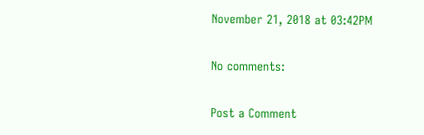November 21, 2018 at 03:42PM

No comments:

Post a Comment